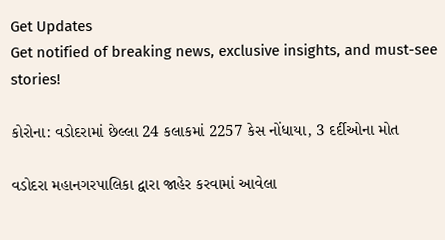Get Updates
Get notified of breaking news, exclusive insights, and must-see stories!

કોરોના: વડોદરામાં છેલ્લા 24 કલાકમાં 2257 કેસ નોંધાયા, 3 દર્દીઓના મોત

વડોદરા મહાનગરપાલિકા દ્વારા જાહેર કરવામાં આવેલા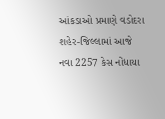આંકડાઓ પ્રમાણે વડોદરા શહેર-જિલ્લામાં આજે નવા 2257 કેસ નોંધાયા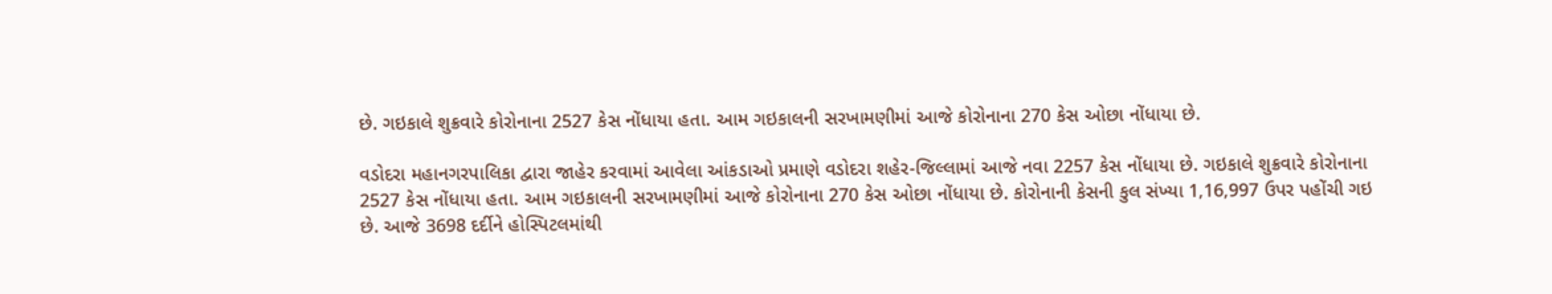છે. ગઇકાલે શુક્રવારે કોરોનાના 2527 કેસ નોંધાયા હતા. આમ ગઇકાલની સરખામણીમાં આજે કોરોનાના 270 કેસ ઓછા નોંધાયા છે.

વડોદરા મહાનગરપાલિકા દ્વારા જાહેર કરવામાં આવેલા આંકડાઓ પ્રમાણે વડોદરા શહેર-જિલ્લામાં આજે નવા 2257 કેસ નોંધાયા છે. ગઇકાલે શુક્રવારે કોરોનાના 2527 કેસ નોંધાયા હતા. આમ ગઇકાલની સરખામણીમાં આજે કોરોનાના 270 કેસ ઓછા નોંધાયા છે. કોરોનાની કેસની કુલ સંખ્યા 1,16,997 ઉપર પહોંચી ગઇ છે. આજે 3698 દર્દીને હોસ્પિટલમાંથી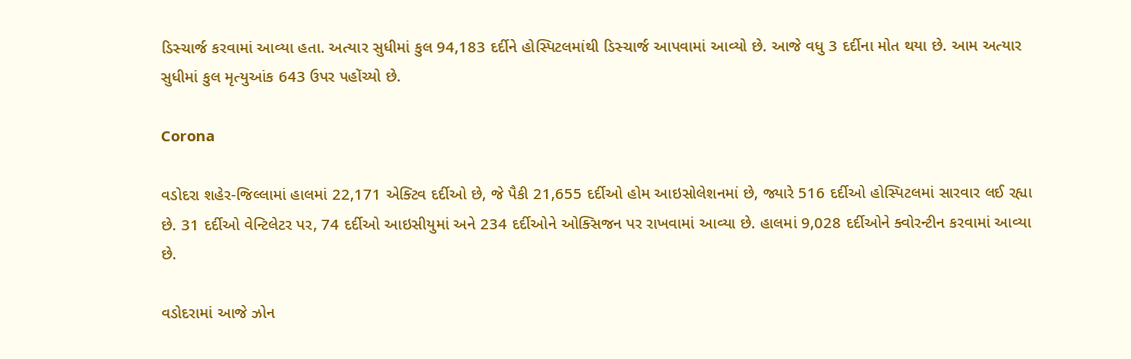ડિસ્ચાર્જ કરવામાં આવ્યા હતા. અત્યાર સુધીમાં કુલ 94,183 દર્દીને હોસ્પિટલમાંથી ડિસ્ચાર્જ આપવામાં આવ્યો છે. આજે વધુ 3 દર્દીના મોત થયા છે. આમ અત્યાર સુધીમાં કુલ મૃત્યુઆંક 643 ઉપર પહોંચ્યો છે.

Corona

વડોદરા શહેર-જિલ્લામાં હાલમાં 22,171 એક્ટિવ દર્દીઓ છે, જે પૈકી 21,655 દર્દીઓ હોમ આઇસોલેશનમાં છે, જ્યારે 516 દર્દીઓ હોસ્પિટલમાં સારવાર લઈ રહ્યા છે. 31 દર્દીઓ વેન્ટિલેટર પર, 74 દર્દીઓ આઇસીયુમાં અને 234 દર્દીઓને ઓક્સિજન પર રાખવામાં આવ્યા છે. હાલમાં 9,028 દર્દીઓને ક્વોરન્ટીન કરવામાં આવ્યા છે.

વડોદરામાં આજે ઝોન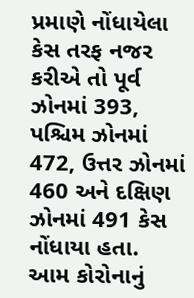પ્રમાણે નોંધાયેલા કેસ તરફ નજર કરીએ તો પૂર્વ ઝોનમાં 393, પશ્ચિમ ઝોનમાં 472, ઉત્તર ઝોનમાં 460 અને દક્ષિણ ઝોનમાં 491 કેસ નોંધાયા હતા. આમ કોરોનાનું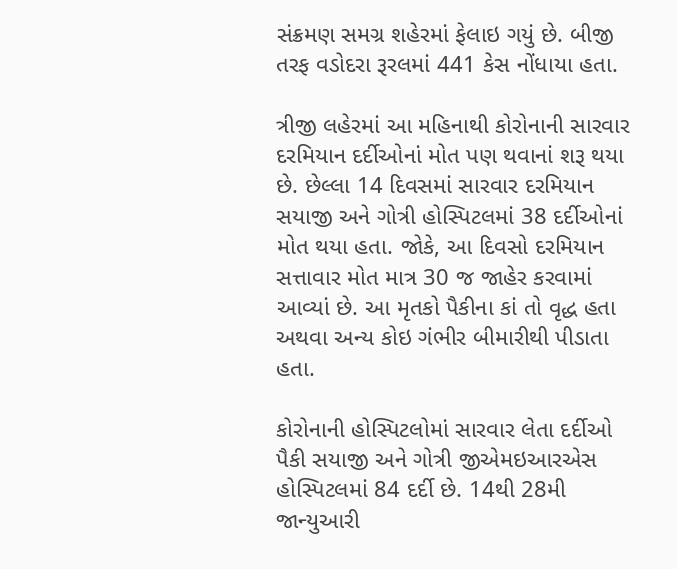સંક્રમણ સમગ્ર શહેરમાં ફેલાઇ ગયું છે. બીજી તરફ વડોદરા રૂરલમાં 441 કેસ નોંધાયા હતા.

ત્રીજી લહેરમાં આ મહિનાથી કોરોનાની સારવાર દરમિયાન દર્દીઓનાં મોત પણ થવાનાં શરૂ થયા છે. છેલ્લા 14 દિવસમાં સારવાર દરમિયાન સયાજી અને ગોત્રી હોસ્પિટલમાં 38 દર્દીઓનાં મોત થયા હતા. જોકે, આ દિવસો દરમિયાન સત્તાવાર મોત માત્ર 30 જ જાહેર કરવામાં આવ્યાં છે. આ મૃતકો પૈકીના કાં તો વૃદ્ધ હતા અથવા અન્ય કોઇ ગંભીર બીમારીથી પીડાતા હતા.

કોરોનાની હોસ્પિટલોમાં સારવાર લેતા દર્દીઓ પૈકી સયાજી અને ગોત્રી જીએમઇઆરએસ હોસ્પિટલમાં 84 દર્દી છે. 14થી 28મી જાન્યુઆરી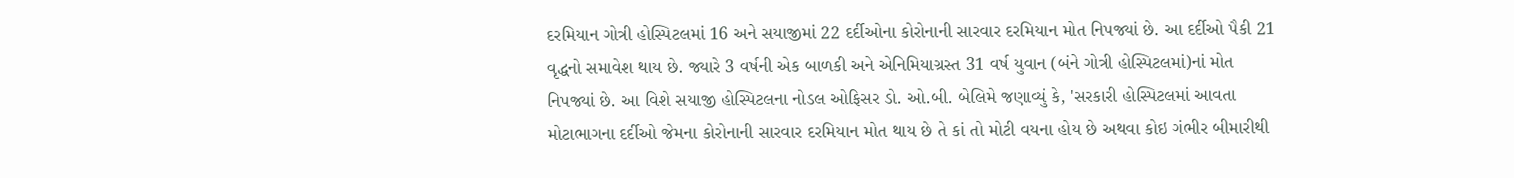દરમિયાન ગોત્રી હોસ્પિટલમાં 16 અને સયાજીમાં 22 દર્દીઓના કોરોનાની સારવાર દરમિયાન મોત નિપજ્યાં છે. આ દર્દીઓ પૈકી 21 વૃદ્ધનો સમાવેશ થાય છે. જ્યારે 3 વર્ષની એક બાળકી અને એનિમિયાગ્રસ્ત 31 વર્ષ યુવાન (બંને ગોત્રી હોસ્પિટલમાં)નાં મોત નિપજ્યાં છે. આ વિશે સયાજી હોસ્પિટલના નોડલ ઓફિસર ડો. ઓ.બી. બેલિમે જણાવ્યું કે, 'સરકારી હોસ્પિટલમાં આવતા મોટાભાગના દર્દીઓ જેમના કોરોનાની સારવાર દરમિયાન મોત થાય છે તે કાં તો મોટી વયના હોય છે અથવા કોઇ ગંભીર બીમારીથી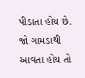પીડાતા હોય છે. જો ગામડાથી આવતા હોય તો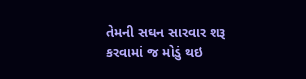તેમની સઘન સારવાર શરૂ કરવામાં જ મોડું થઇ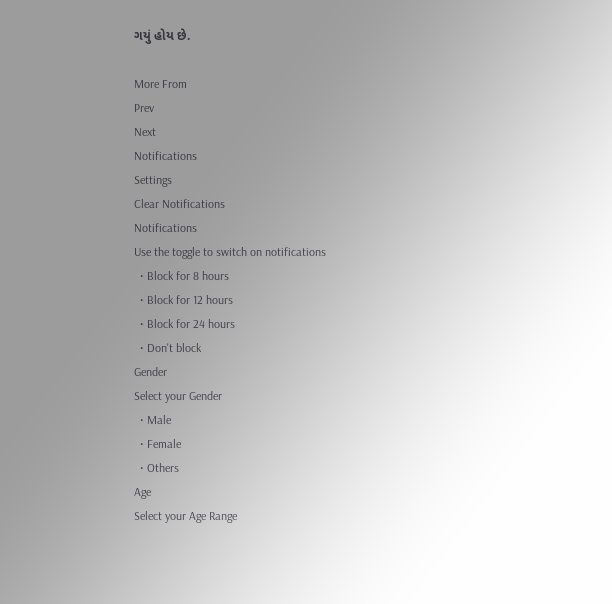ગયું હોય છે.

More From
Prev
Next
Notifications
Settings
Clear Notifications
Notifications
Use the toggle to switch on notifications
  • Block for 8 hours
  • Block for 12 hours
  • Block for 24 hours
  • Don't block
Gender
Select your Gender
  • Male
  • Female
  • Others
Age
Select your Age Range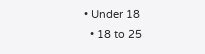• Under 18
  • 18 to 25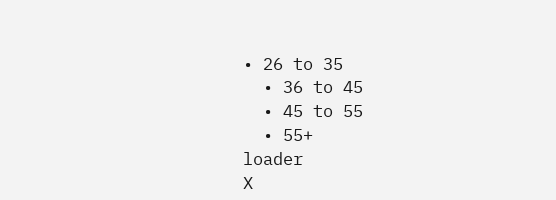• 26 to 35
  • 36 to 45
  • 45 to 55
  • 55+
loader
X